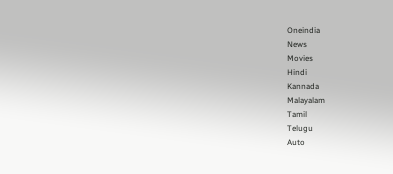Oneindia
News
Movies
Hindi
Kannada
Malayalam
Tamil
Telugu
Auto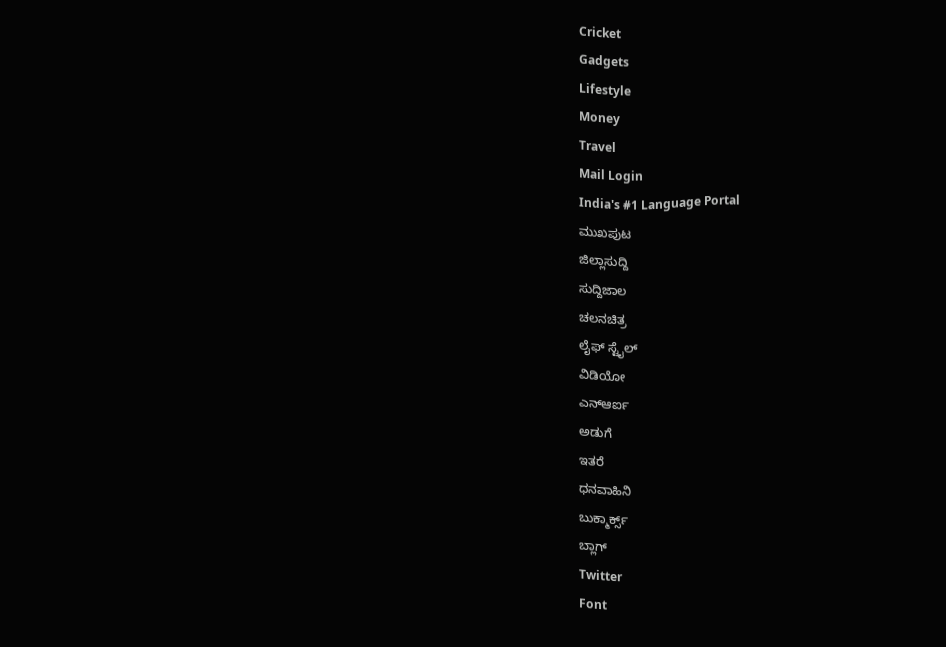Cricket
Gadgets
Lifestyle
Money
Travel
Mail Login
India's #1 Language Portal
ಮುಖಪುಟ
ಜಿಲ್ಲಾಸುದ್ದಿ
ಸುದ್ದಿಜಾಲ
ಚಲನಚಿತ್ರ
ಲೈಫ್ ಸ್ಟೈಲ್
ವಿಡಿಯೋ
ಎನ್ಆರ್ಐ
ಅಡುಗೆ
ಇತರೆ
ಧನವಾಹಿನಿ
ಬುಕ್ಮಾರ್ಕ್ಸ್
ಬ್ಲಾಗ್
Twitter
Font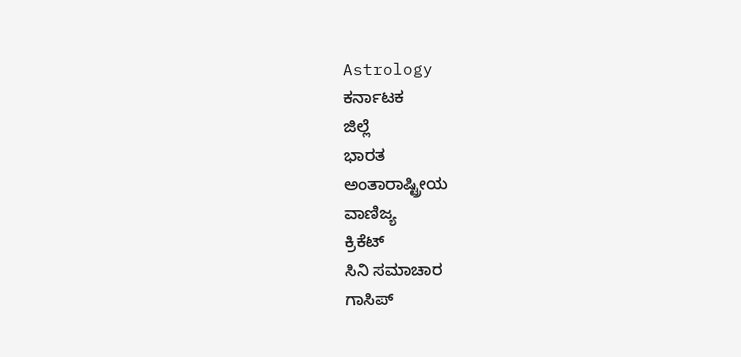Astrology
ಕರ್ನಾಟಕ
ಜಿಲ್ಲೆ
ಭಾರತ
ಅಂತಾರಾಷ್ಟ್ರೀಯ
ವಾಣಿಜ್ಯ
ಕ್ರಿಕೆಟ್
ಸಿನಿ ಸಮಾಚಾರ
ಗಾಸಿಪ್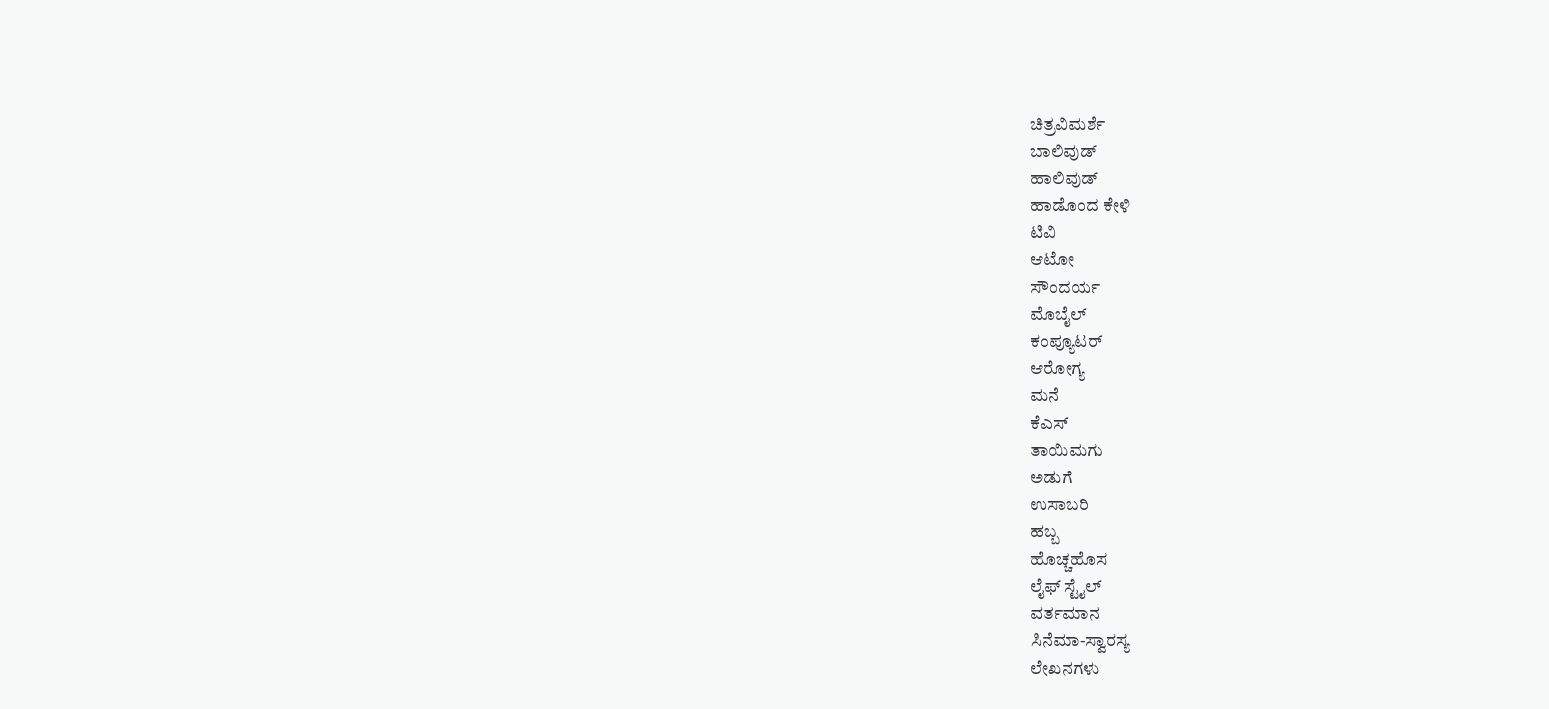ಚಿತ್ರವಿಮರ್ಶೆ
ಬಾಲಿವುಡ್
ಹಾಲಿವುಡ್
ಹಾಡೊಂದ ಕೇಳಿ
ಟಿವಿ
ಆಟೋ
ಸೌಂದರ್ಯ
ಮೊಬೈಲ್
ಕಂಪ್ಯೂಟರ್
ಆರೋಗ್ಯ
ಮನೆ
ಕೆಎಸ್
ತಾಯಿಮಗು
ಅಡುಗೆ
ಉಸಾಬರಿ
ಹಬ್ಬ
ಹೊಚ್ಚಹೊಸ
ಲೈಫ್ ಸ್ಟೈಲ್
ವರ್ತಮಾನ
ಸಿನೆಮಾ-ಸ್ವಾರಸ್ಯ
ಲೇಖನಗಳು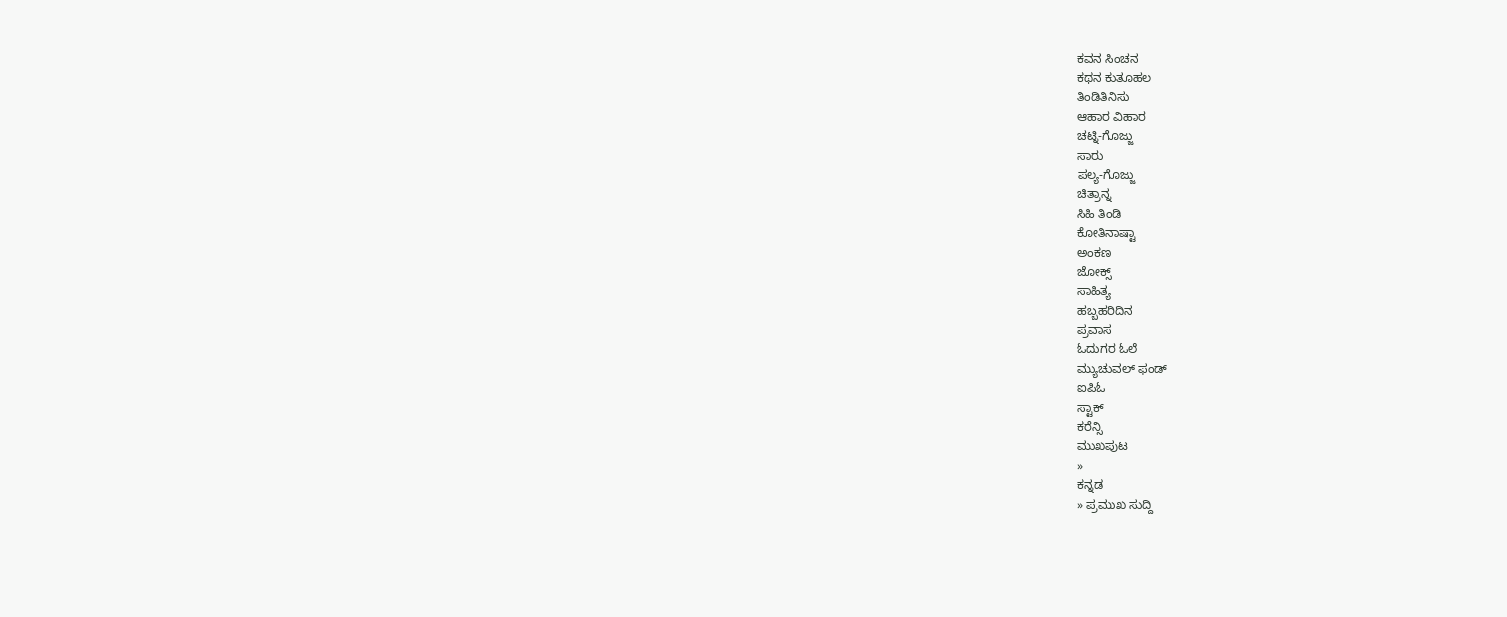ಕವನ ಸಿಂಚನ
ಕಥನ ಕುತೂಹಲ
ತಿಂಡಿತಿನಿಸು
ಆಹಾರ ವಿಹಾರ
ಚಟ್ನಿ-ಗೊಜ್ಜು
ಸಾರು
ಪಲ್ಯ-ಗೊಜ್ಜು
ಚಿತ್ರಾನ್ನ
ಸಿಹಿ ತಿಂಡಿ
ಕೋತಿನಾಷ್ಟಾ
ಅಂಕಣ
ಜೋಕ್ಸ್
ಸಾಹಿತ್ಯ
ಹಬ್ಬಹರಿದಿನ
ಪ್ರವಾಸ
ಓದುಗರ ಓಲೆ
ಮ್ಯುಚುವಲ್ ಫಂಡ್
ಐಪಿಓ
ಸ್ಟಾಕ್
ಕರೆನ್ಸಿ
ಮುಖಪುಟ
»
ಕನ್ನಡ
» ಪ್ರಮುಖ ಸುದ್ದಿ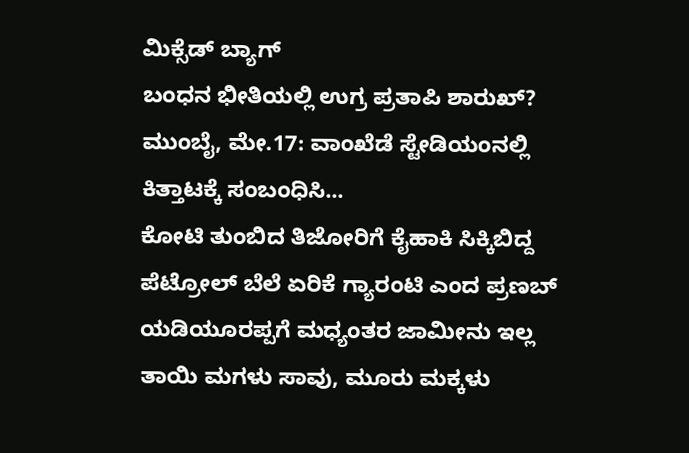ಮಿಕ್ಸೆಡ್ ಬ್ಯಾಗ್
ಬಂಧನ ಭೀತಿಯಲ್ಲಿ ಉಗ್ರ ಪ್ರತಾಪಿ ಶಾರುಖ್?
ಮುಂಬೈ, ಮೇ.17: ವಾಂಖೆಡೆ ಸ್ಟೇಡಿಯಂನಲ್ಲಿ ಕಿತ್ತಾಟಕ್ಕೆ ಸಂಬಂಧಿಸಿ...
ಕೋಟಿ ತುಂಬಿದ ತಿಜೋರಿಗೆ ಕೈಹಾಕಿ ಸಿಕ್ಕಿಬಿದ್ದ
ಪೆಟ್ರೋಲ್ ಬೆಲೆ ಏರಿಕೆ ಗ್ಯಾರಂಟಿ ಎಂದ ಪ್ರಣಬ್
ಯಡಿಯೂರಪ್ಪಗೆ ಮಧ್ಯಂತರ ಜಾಮೀನು ಇಲ್ಲ
ತಾಯಿ ಮಗಳು ಸಾವು, ಮೂರು ಮಕ್ಕಳು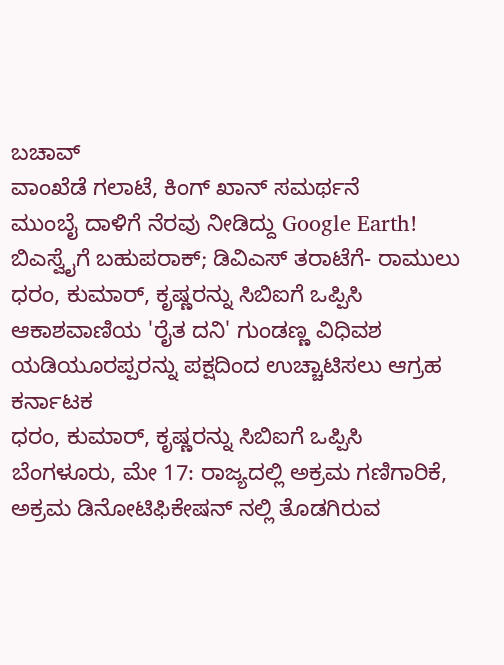ಬಚಾವ್
ವಾಂಖೆಡೆ ಗಲಾಟೆ, ಕಿಂಗ್ ಖಾನ್ ಸಮರ್ಥನೆ
ಮುಂಬೈ ದಾಳಿಗೆ ನೆರವು ನೀಡಿದ್ದು Google Earth!
ಬಿಎಸ್ವೈಗೆ ಬಹುಪರಾಕ್; ಡಿವಿಎಸ್ ತರಾಟೆಗೆ- ರಾಮುಲು
ಧರಂ, ಕುಮಾರ್, ಕೃಷ್ಣರನ್ನು ಸಿಬಿಐಗೆ ಒಪ್ಪಿಸಿ
ಆಕಾಶವಾಣಿಯ 'ರೈತ ದನಿ' ಗುಂಡಣ್ಣ ವಿಧಿವಶ
ಯಡಿಯೂರಪ್ಪರನ್ನು ಪಕ್ಷದಿಂದ ಉಚ್ಚಾಟಿಸಲು ಆಗ್ರಹ
ಕರ್ನಾಟಕ
ಧರಂ, ಕುಮಾರ್, ಕೃಷ್ಣರನ್ನು ಸಿಬಿಐಗೆ ಒಪ್ಪಿಸಿ
ಬೆಂಗಳೂರು, ಮೇ 17: ರಾಜ್ಯದಲ್ಲಿ ಅಕ್ರಮ ಗಣಿಗಾರಿಕೆ, ಅಕ್ರಮ ಡಿನೋಟಿಫಿಕೇಷನ್ ನಲ್ಲಿ ತೊಡಗಿರುವ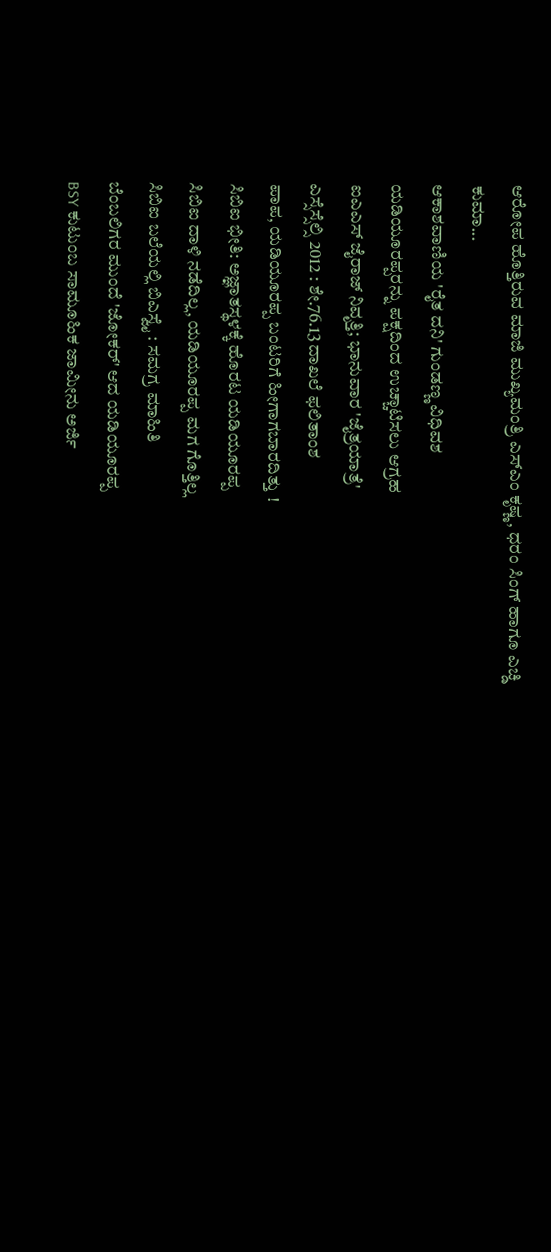ಆರೋಪ ಹೊತ್ತಿರುವ ಮಾಜಿ ಮುಖ್ಯಮಂತ್ರಿ ಎಸ್ಎಂ ಕೃಷ್ಣ, ಧರಂ ಸಿಂಗ್ ಹಾಗೂ ಎಚ್ಡಿ ಕುಮಾ...
ಆಕಾಶವಾಣಿಯ 'ರೈತ ದನಿ' ಗುಂಡಣ್ಣ ವಿಧಿವಶ
ಯಡಿಯೂರಪ್ಪರನ್ನು ಪಕ್ಷದಿಂದ ಉಚ್ಚಾಟಿಸಲು ಆಗ್ರಹ
ಐಎಎಸ್ ಜೈರಾಜ್ ನಿವೃತ್ತಿ; ಭಾನುವಾರ 'ಜೈತ್ರಯಾತ್ರೆ'
ಎಸ್ಸೆಸ್ಸೆಲ್ಸಿ 2012 : ಶೇ.76.13 ದಾಖಲೆ ಫಲಿತಾಂಶ
ಪಾಪ, ಯಡಿಯೂರಪ್ಪ ಬಂಟರಿಗೆ ಹೀಗಾಗಬಾರದಿತ್ತು !
ಸಿಬಿಐ ಭೀತಿ: ಅಜ್ಞಾತಸ್ಥಳಕ್ಕೆ ಹೊರಟ ಯಡಿಯೂರಪ್ಪ
ಸಿಬಿಐ ದಾಳಿ ನಡೆದಿಲ್ಲ, ಯಡಿಯೂರಪ್ಪ ಮಗ ಗೊತ್ತಿಲ್ಲ
ಸಿಬಿಐ ಬಲೆಯಲ್ಲಿ ಬಿಎಸ್ವೈ : ಸಮಗ್ರ ಮಾಹಿತಿ
ಬೆಂಬಲಿಗರ ಮುಂದೆ 'ಜೋಕರ್' ಆದ ಯಡಿಯೂರಪ್ಪ
BSY ಕುಟುಂಬ ಸಾಮೂಹಿಕ ಜಾಮೀನು ಅರ್ಜಿ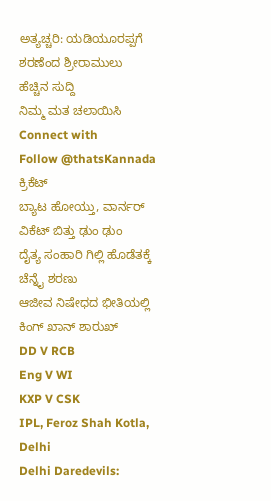ಅತ್ಯಚ್ಚರಿ: ಯಡಿಯೂರಪ್ಪಗೆ ಶರಣೆಂದ ಶ್ರೀರಾಮುಲು
ಹೆಚ್ಚಿನ ಸುದ್ದಿ
ನಿಮ್ಮ ಮತ ಚಲಾಯಿಸಿ
Connect with
Follow @thatsKannada
ಕ್ರಿಕೆಟ್
ಬ್ಯಾಟ ಹೋಯ್ತು, ವಾರ್ನರ್ ವಿಕೆಟ್ ಬಿತ್ತು ಢುಂ ಢುಂ
ದೈತ್ಯ ಸಂಹಾರಿ ಗಿಲ್ಲಿ ಹೊಡೆತಕ್ಕೆ ಚೆನ್ನೈ ಶರಣು
ಆಜೀವ ನಿಷೇಧದ ಭೀತಿಯಲ್ಲಿ ಕಿಂಗ್ ಖಾನ್ ಶಾರುಖ್
DD V RCB
Eng V WI
KXP V CSK
IPL, Feroz Shah Kotla, Delhi
Delhi Daredevils: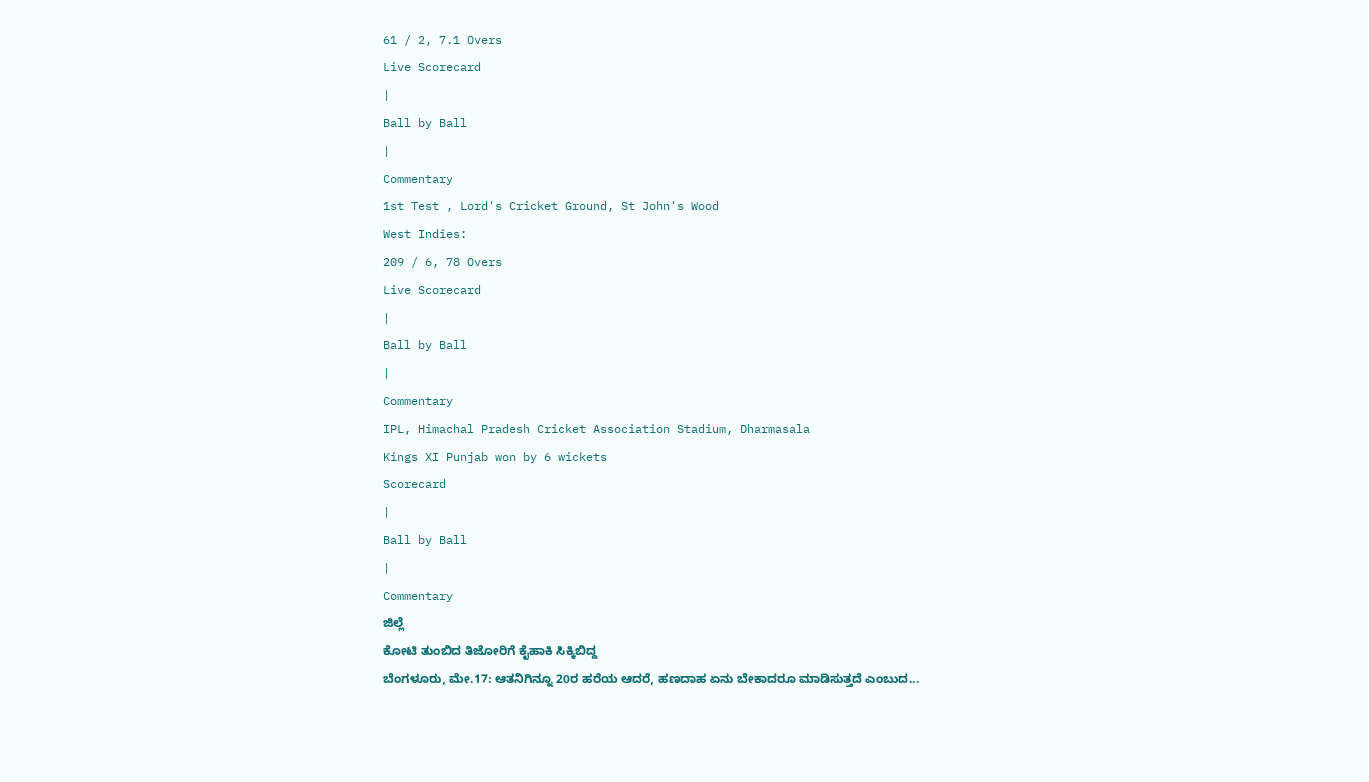61 / 2, 7.1 Overs
Live Scorecard
|
Ball by Ball
|
Commentary
1st Test , Lord's Cricket Ground, St John's Wood
West Indies:
209 / 6, 78 Overs
Live Scorecard
|
Ball by Ball
|
Commentary
IPL, Himachal Pradesh Cricket Association Stadium, Dharmasala
Kings XI Punjab won by 6 wickets
Scorecard
|
Ball by Ball
|
Commentary
ಜಿಲ್ಲೆ
ಕೋಟಿ ತುಂಬಿದ ತಿಜೋರಿಗೆ ಕೈಹಾಕಿ ಸಿಕ್ಕಿಬಿದ್ದ
ಬೆಂಗಳೂರು, ಮೇ.17: ಆತನಿಗಿನ್ನೂ 20ರ ಹರೆಯ ಆದರೆ, ಹಣದಾಹ ಏನು ಬೇಕಾದರೂ ಮಾಡಿಸುತ್ತದೆ ಎಂಬುದ...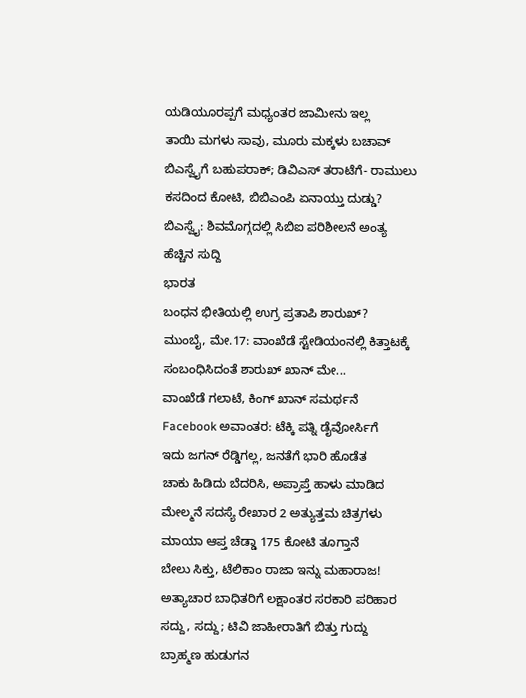ಯಡಿಯೂರಪ್ಪಗೆ ಮಧ್ಯಂತರ ಜಾಮೀನು ಇಲ್ಲ
ತಾಯಿ ಮಗಳು ಸಾವು, ಮೂರು ಮಕ್ಕಳು ಬಚಾವ್
ಬಿಎಸ್ವೈಗೆ ಬಹುಪರಾಕ್; ಡಿವಿಎಸ್ ತರಾಟೆಗೆ- ರಾಮುಲು
ಕಸದಿಂದ ಕೋಟಿ, ಬಿಬಿಎಂಪಿ ಏನಾಯ್ತು ದುಡ್ಡು?
ಬಿಎಸ್ವೈ: ಶಿವಮೊಗ್ಗದಲ್ಲಿ ಸಿಬಿಐ ಪರಿಶೀಲನೆ ಅಂತ್ಯ
ಹೆಚ್ಚಿನ ಸುದ್ದಿ
ಭಾರತ
ಬಂಧನ ಭೀತಿಯಲ್ಲಿ ಉಗ್ರ ಪ್ರತಾಪಿ ಶಾರುಖ್?
ಮುಂಬೈ, ಮೇ.17: ವಾಂಖೆಡೆ ಸ್ಟೇಡಿಯಂನಲ್ಲಿ ಕಿತ್ತಾಟಕ್ಕೆ ಸಂಬಂಧಿಸಿದಂತೆ ಶಾರುಖ್ ಖಾನ್ ಮೇ...
ವಾಂಖೆಡೆ ಗಲಾಟೆ, ಕಿಂಗ್ ಖಾನ್ ಸಮರ್ಥನೆ
Facebook ಅವಾಂತರ: ಟೆಕ್ಕಿ ಪತ್ನಿ ಡೈವೋರ್ಸಿಗೆ
ಇದು ಜಗನ್ ರೆಡ್ಡಿಗಲ್ಲ, ಜನತೆಗೆ ಭಾರಿ ಹೊಡೆತ
ಚಾಕು ಹಿಡಿದು ಬೆದರಿಸಿ, ಅಪ್ರಾಪ್ತೆ ಹಾಳು ಮಾಡಿದ
ಮೇಲ್ಮನೆ ಸದಸ್ಯೆ ರೇಖಾರ 2 ಅತ್ಯುತ್ತಮ ಚಿತ್ರಗಳು
ಮಾಯಾ ಆಪ್ತ ಚೆಡ್ಡಾ 175 ಕೋಟಿ ತೂಗ್ತಾನೆ
ಬೇಲು ಸಿಕ್ತು, ಟೆಲಿಕಾಂ ರಾಜಾ ಇನ್ನು ಮಹಾರಾಜ!
ಅತ್ಯಾಚಾರ ಬಾಧಿತರಿಗೆ ಲಕ್ಷಾಂತರ ಸರಕಾರಿ ಪರಿಹಾರ
ಸದ್ದು, ಸದ್ದು; ಟಿವಿ ಜಾಹೀರಾತಿಗೆ ಬಿತ್ತು ಗುದ್ದು
ಬ್ರಾಹ್ಮಣ ಹುಡುಗನ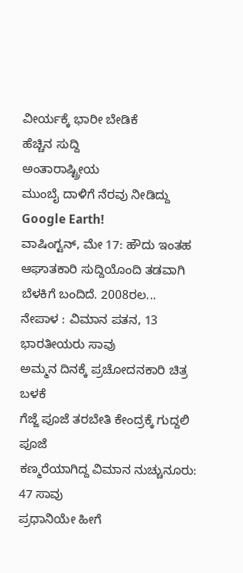ವೀರ್ಯಕ್ಕೆ ಭಾರೀ ಬೇಡಿಕೆ
ಹೆಚ್ಚಿನ ಸುದ್ದಿ
ಅಂತಾರಾಷ್ಟ್ರೀಯ
ಮುಂಬೈ ದಾಳಿಗೆ ನೆರವು ನೀಡಿದ್ದು Google Earth!
ವಾಷಿಂಗ್ಟನ್, ಮೇ 17: ಹೌದು ಇಂತಹ ಆಘಾತಕಾರಿ ಸುದ್ದಿಯೊಂದಿ ತಡವಾಗಿ ಬೆಳಕಿಗೆ ಬಂದಿದೆ. 2008ರಲ...
ನೇಪಾಳ : ವಿಮಾನ ಪತನ, 13 ಭಾರತೀಯರು ಸಾವು
ಅಮ್ಮನ ದಿನಕ್ಕೆ ಪ್ರಚೋದನಕಾರಿ ಚಿತ್ರ ಬಳಕೆ
ಗೆಜ್ಜೆ ಪೂಜೆ ತರಬೇತಿ ಕೇಂದ್ರಕ್ಕೆ ಗುದ್ದಲಿ ಪೂಜೆ
ಕಣ್ಮರೆಯಾಗಿದ್ದ ವಿಮಾನ ನುಚ್ಚುನೂರು: 47 ಸಾವು
ಪ್ರಧಾನಿಯೇ ಹೀಗೆ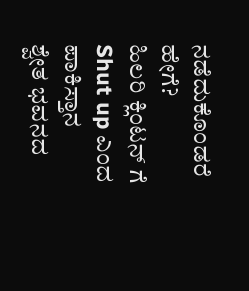ನಡೆದುಕೊಂಡರೆ ಹೇಗೆ?
ಹಿಲರಿ ಕ್ಲಿಂಟನ್ ಗೆ Shut up ಎಂದ ಪಾಕಿಸ್ತಾನ
ಶ್ವೇತ ಭವನದ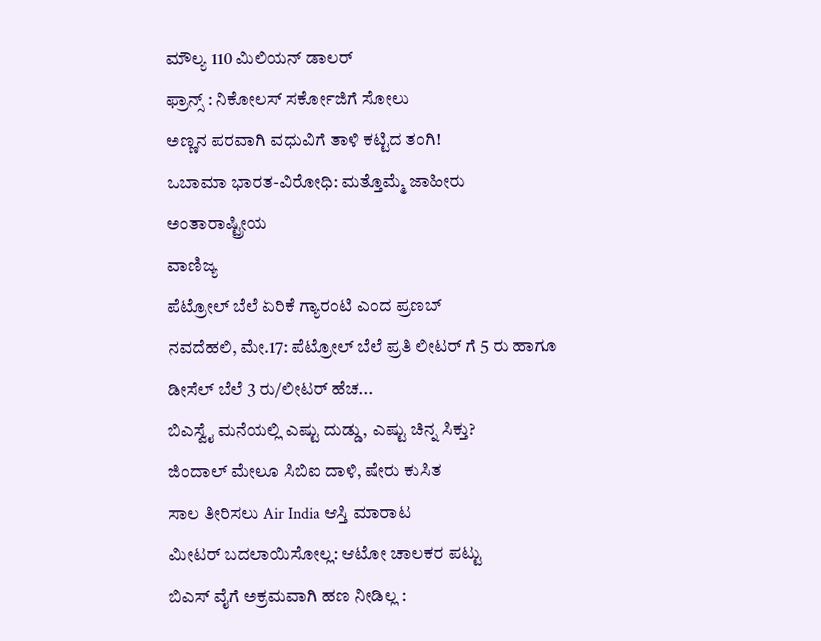ಮೌಲ್ಯ 110 ಮಿಲಿಯನ್ ಡಾಲರ್
ಫ್ರಾನ್ಸ್ : ನಿಕೋಲಸ್ ಸರ್ಕೋಜಿಗೆ ಸೋಲು
ಅಣ್ಣನ ಪರವಾಗಿ ವಧುವಿಗೆ ತಾಳಿ ಕಟ್ಟಿದ ತಂಗಿ!
ಒಬಾಮಾ ಭಾರತ-ವಿರೋಧಿ: ಮತ್ತೊಮ್ಮೆ ಜಾಹೀರು
ಅಂತಾರಾಷ್ಟ್ರೀಯ
ವಾಣಿಜ್ಯ
ಪೆಟ್ರೋಲ್ ಬೆಲೆ ಏರಿಕೆ ಗ್ಯಾರಂಟಿ ಎಂದ ಪ್ರಣಬ್
ನವದೆಹಲಿ, ಮೇ.17: ಪೆಟ್ರೋಲ್ ಬೆಲೆ ಪ್ರತಿ ಲೀಟರ್ ಗೆ 5 ರು ಹಾಗೂ ಡೀಸೆಲ್ ಬೆಲೆ 3 ರು/ಲೀಟರ್ ಹೆಚ...
ಬಿಎಸ್ವೈ ಮನೆಯಲ್ಲಿ ಎಷ್ಟು ದುಡ್ಡು, ಎಷ್ಟು ಚಿನ್ನ ಸಿಕ್ತು?
ಜಿಂದಾಲ್ ಮೇಲೂ ಸಿಬಿಐ ದಾಳಿ, ಷೇರು ಕುಸಿತ
ಸಾಲ ತೀರಿಸಲು Air India ಆಸ್ತಿ ಮಾರಾಟ
ಮೀಟರ್ ಬದಲಾಯಿಸೋಲ್ಲ: ಆಟೋ ಚಾಲಕರ ಪಟ್ಟು
ಬಿಎಸ್ ವೈಗೆ ಅಕ್ರಮವಾಗಿ ಹಣ ನೀಡಿಲ್ಲ :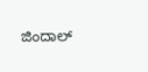ಜಿಂದಾಲ್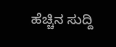ಹೆಚ್ಚಿನ ಸುದ್ದಿ